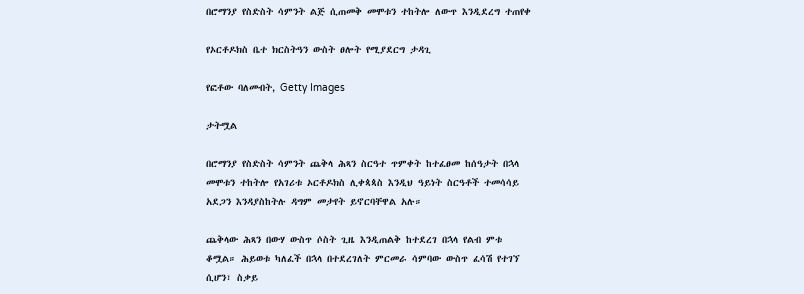በሮማንያ የስድስት ሳምንት ልጅ ሲጠመቅ መሞቱን ተከትሎ ለውጥ እንዲደረግ ተጠየቀ

የኦርቶዶክስ ቤተ ክርስትዓን ውስት ፀሎት የሚያደርግ ታዳጊ

የፎቶው ባለመብት, Getty Images

ታትሟል

በሮማንያ የስድስት ሳምንት ጨቅላ ሕጻን ስርዓተ ጥምቀት ከተፈፀመ ከሰዓታት በኋላ መሞቱን ተከትሎ የአገሪቱ ኦርቶዶክስ ሊቀጳጳስ እንዲህ ዓይነት ስርዓቶች ተመሳሳይ አደጋን እንዳያስከትሉ ዳግም መታየት ይኖርባቸዋል አሉ።

ጨቅላው ሕጻን በውሃ ውስጥ ሶስት ጊዜ እንዲጠልቅ ከተደረገ በኋላ የልብ ምቱ ቆሟል። ሕይወቱ ካለፈች በኋላ በተደረገለት ምርመራ ሳምባው ውስጥ ፈሳሽ የተገኘ ሲሆን፣ ስቃይ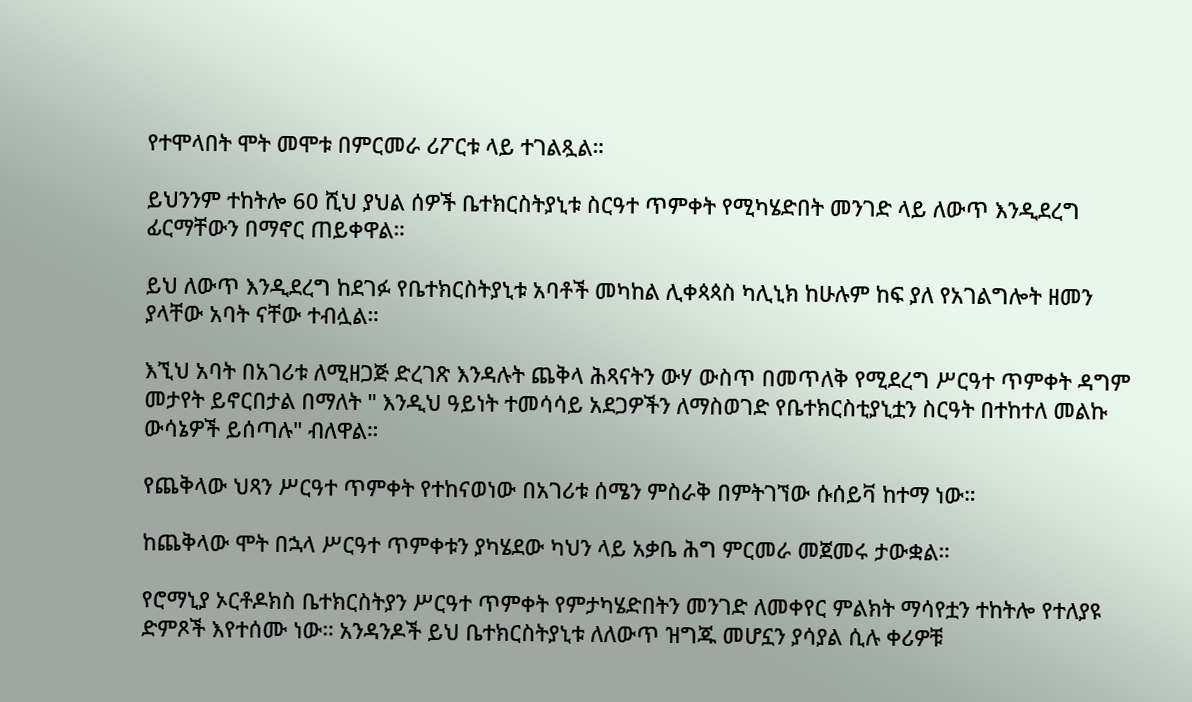የተሞላበት ሞት መሞቱ በምርመራ ሪፖርቱ ላይ ተገልጿል።

ይህንንም ተከትሎ 60 ሺህ ያህል ሰዎች ቤተክርስትያኒቱ ስርዓተ ጥምቀት የሚካሄድበት መንገድ ላይ ለውጥ እንዲደረግ ፊርማቸውን በማኖር ጠይቀዋል።

ይህ ለውጥ እንዲደረግ ከደገፉ የቤተክርስትያኒቱ አባቶች መካከል ሊቀጳጳስ ካሊኒክ ከሁሉም ከፍ ያለ የአገልግሎት ዘመን ያላቸው አባት ናቸው ተብሏል።

እኚህ አባት በአገሪቱ ለሚዘጋጅ ድረገጽ እንዳሉት ጨቅላ ሕጻናትን ውሃ ውስጥ በመጥለቅ የሚደረግ ሥርዓተ ጥምቀት ዳግም መታየት ይኖርበታል በማለት " እንዲህ ዓይነት ተመሳሳይ አደጋዎችን ለማስወገድ የቤተክርስቲያኒቷን ስርዓት በተከተለ መልኩ ውሳኔዎች ይሰጣሉ" ብለዋል።

የጨቅላው ህጻን ሥርዓተ ጥምቀት የተከናወነው በአገሪቱ ሰሜን ምስራቅ በምትገኘው ሱሰይቫ ከተማ ነው።

ከጨቅላው ሞት በኋላ ሥርዓተ ጥምቀቱን ያካሄደው ካህን ላይ አቃቤ ሕግ ምርመራ መጀመሩ ታውቋል።

የሮማኒያ ኦርቶዶክስ ቤተክርስትያን ሥርዓተ ጥምቀት የምታካሄድበትን መንገድ ለመቀየር ምልክት ማሳየቷን ተከትሎ የተለያዩ ድምጾች እየተሰሙ ነው። አንዳንዶች ይህ ቤተክርስትያኒቱ ለለውጥ ዝግጁ መሆኗን ያሳያል ሲሉ ቀሪዎቹ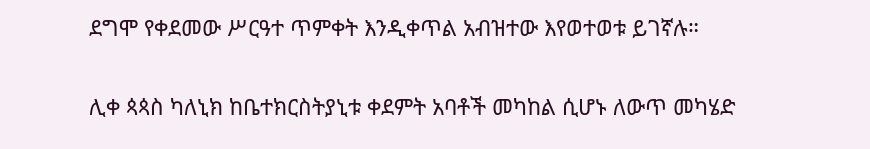ደግሞ የቀደመው ሥርዓተ ጥምቀት እንዲቀጥል አብዝተው እየወተወቱ ይገኛሉ።

ሊቀ ጳጳስ ካለኒክ ከቤተክርስትያኒቱ ቀደምት አባቶች መካከል ሲሆኑ ለውጥ መካሄድ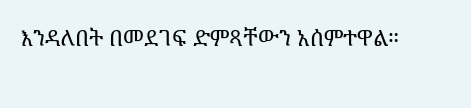እንዳለበት በመደገፍ ድምጻቸውን አሰምተዋል።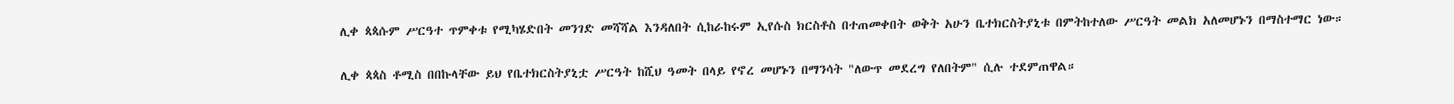ሊቀ ጳጳሱም ሥርዓተ ጥምቀቱ የሚካሄድበት መንገድ መሻሻል እንዳለበት ሲከራከሩም ኢየሱስ ክርስቶስ በተጠመቀበት ወቅት አሁን ቤተክርስትያኒቱ በምትከተለው ሥርዓት መልክ አለመሆኑን በማስተማር ነው።

ሊቀ ጳጳስ ቶሚስ በበኩላቸው ይህ የቤተክርስትያኒቷ ሥርዓት ከሺህ ዓመት በላይ የኖረ መሆኑን በማንሳት "ለውጥ መደረግ የለበትም" ሲሉ ተደምጠዋል።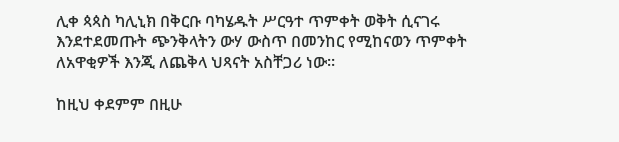ሊቀ ጳጳስ ካሊኒክ በቅርቡ ባካሄዱት ሥርዓተ ጥምቀት ወቅት ሲናገሩ እንደተደመጡት ጭንቅላትን ውሃ ውስጥ በመንከር የሚከናወን ጥምቀት ለአዋቂዎች እንጂ ለጨቅላ ህጻናት አስቸጋሪ ነው።

ከዚህ ቀደምም በዚሁ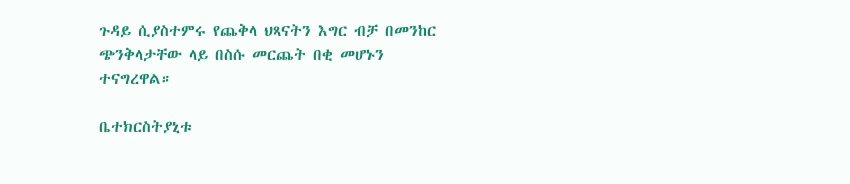ጉዳይ ሲያስተምሩ የጨቅላ ህጻናትን እግር ብቻ በመንከር ጭንቅላታቸው ላይ በስሱ መርጨት በቂ መሆኑን ተናግረዋል።

ቤተክርስትያኒቱ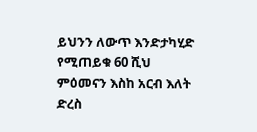ይህንን ለውጥ እንድታካሂድ የሚጠይቁ 60 ሺህ ምዕመናን እስከ አርብ እለት ድረስ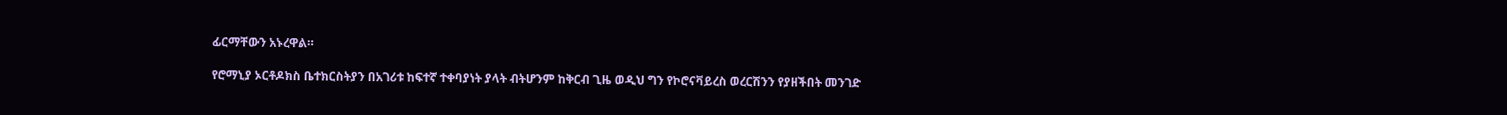ፊርማቸውን አኑረዋል።

የሮማኒያ ኦርቶዶክስ ቤተክርስትያን በአገሪቱ ከፍተኛ ተቀባያነት ያላት ብትሆንም ከቅርብ ጊዜ ወዲህ ግን የኮሮናቫይረስ ወረርሽንን የያዘችበት መንገድ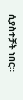ሲያስተቻት ነበር።